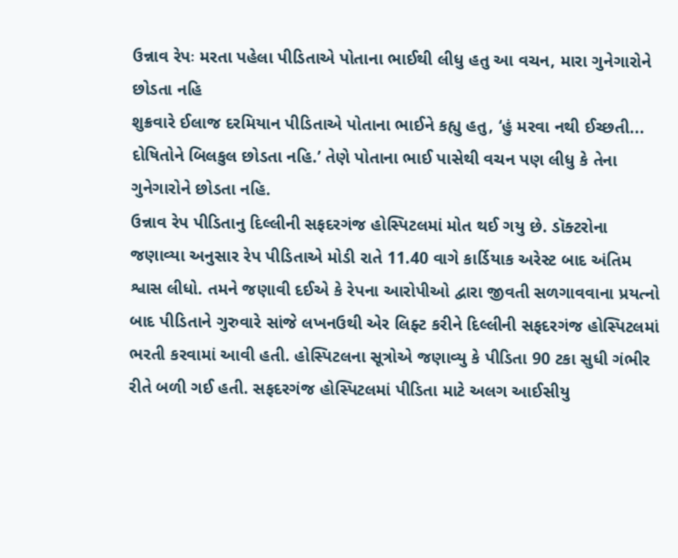ઉન્નાવ રેપઃ મરતા પહેલા પીડિતાએ પોતાના ભાઈથી લીધુ હતુ આ વચન, મારા ગુનેગારોને છોડતા નહિ
શુક્રવારે ઈલાજ દરમિયાન પીડિતાએ પોતાના ભાઈને કહ્યુ હતુ, ‘હું મરવા નથી ઈચ્છતી... દોષિતોને બિલકુલ છોડતા નહિ.’ તેણે પોતાના ભાઈ પાસેથી વચન પણ લીધુ કે તેના ગુનેગારોને છોડતા નહિ.
ઉન્નાવ રેપ પીડિતાનુ દિલ્લીની સફદરગંજ હોસ્પિટલમાં મોત થઈ ગયુ છે. ડૉક્ટરોના જણાવ્યા અનુસાર રેપ પીડિતાએ મોડી રાતે 11.40 વાગે કાર્ડિયાક અરેસ્ટ બાદ અંતિમ શ્વાસ લીધો. તમને જણાવી દઈએ કે રેપના આરોપીઓ દ્વારા જીવતી સળગાવવાના પ્રયત્નો બાદ પીડિતાને ગુરુવારે સાંજે લખનઉથી એર લિફ્ટ કરીને દિલ્લીની સફદરગંજ હોસ્પિટલમાં ભરતી કરવામાં આવી હતી. હોસ્પિટલના સૂત્રોએ જણાવ્યુ કે પીડિતા 90 ટકા સુધી ગંભીર રીતે બળી ગઈ હતી. સફદરગંજ હોસ્પિટલમાં પીડિતા માટે અલગ આઈસીયુ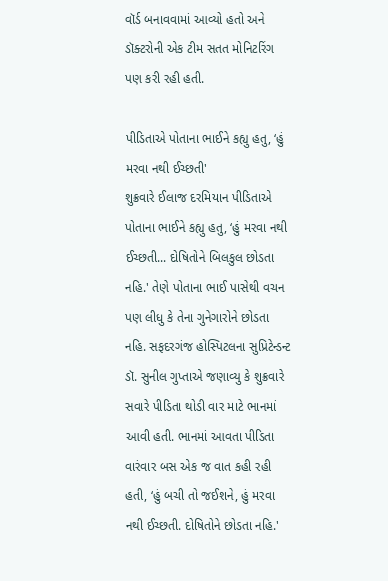વૉર્ડ બનાવવામાં આવ્યો હતો અને ડૉક્ટરોની એક ટીમ સતત મોનિટરિંગ પણ કરી રહી હતી.

પીડિતાએ પોતાના ભાઈને કહ્યુ હતુ, ‘હું મરવા નથી ઈચ્છતી'
શુક્રવારે ઈલાજ દરમિયાન પીડિતાએ પોતાના ભાઈને કહ્યુ હતુ, ‘હું મરવા નથી ઈચ્છતી... દોષિતોને બિલકુલ છોડતા નહિ.' તેણે પોતાના ભાઈ પાસેથી વચન પણ લીધુ કે તેના ગુનેગારોને છોડતા નહિ. સફદરગંજ હોસ્પિટલના સુપ્રિટેન્ડન્ટ ડૉ. સુનીલ ગુપ્તાએ જણાવ્યુ કે શુક્રવારે સવારે પીડિતા થોડી વાર માટે ભાનમાં આવી હતી. ભાનમાં આવતા પીડિતા વારંવાર બસ એક જ વાત કહી રહી હતી, ‘હું બચી તો જઈશને, હું મરવા નથી ઈચ્છતી. દોષિતોને છોડતા નહિ.'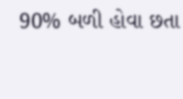90% બળી હોવા છતા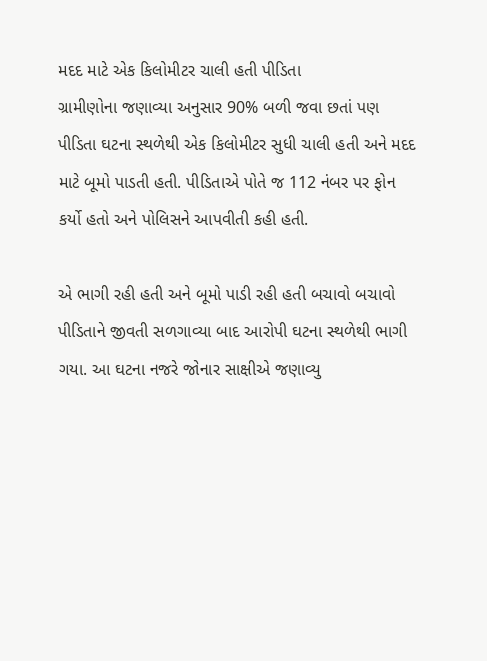મદદ માટે એક કિલોમીટર ચાલી હતી પીડિતા
ગ્રામીણોના જણાવ્યા અનુસાર 90% બળી જવા છતાં પણ પીડિતા ઘટના સ્થળેથી એક કિલોમીટર સુધી ચાલી હતી અને મદદ માટે બૂમો પાડતી હતી. પીડિતાએ પોતે જ 112 નંબર પર ફોન કર્યો હતો અને પોલિસને આપવીતી કહી હતી.

એ ભાગી રહી હતી અને બૂમો પાડી રહી હતી બચાવો બચાવો
પીડિતાને જીવતી સળગાવ્યા બાદ આરોપી ઘટના સ્થળેથી ભાગી ગયા. આ ઘટના નજરે જોનાર સાક્ષીએ જણાવ્યુ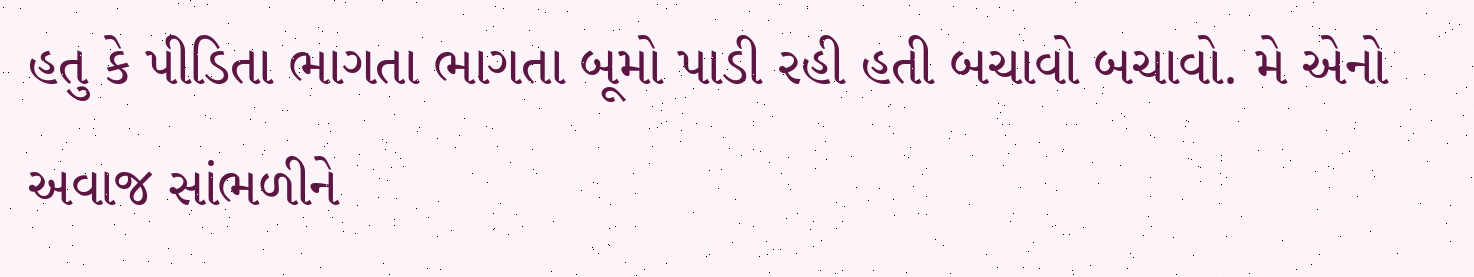હતુ કે પીડિતા ભાગતા ભાગતા બૂમો પાડી રહી હતી બચાવો બચાવો. મે એનો અવાજ સાંભળીને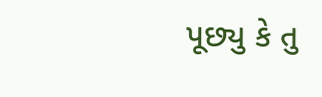પૂછ્યુ કે તુ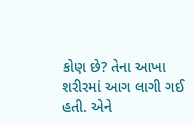કોણ છે? તેના આખા શરીરમાં આગ લાગી ગઈ હતી. એને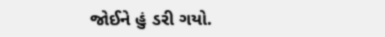જોઈને હું ડરી ગયો.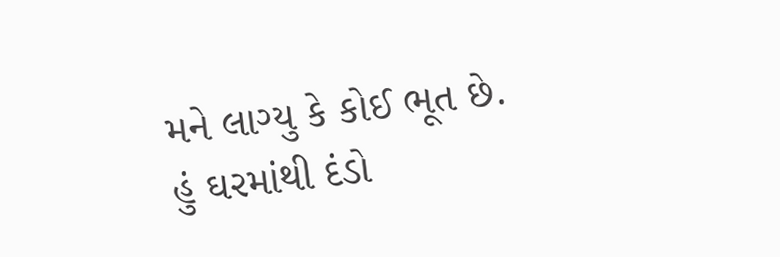મને લાગ્યુ કે કોઈ ભૂત છે. હું ઘરમાંથી દંડો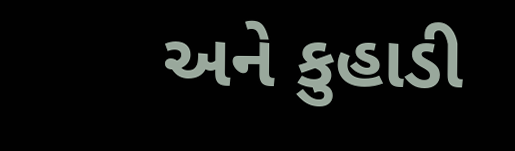અને કુહાડી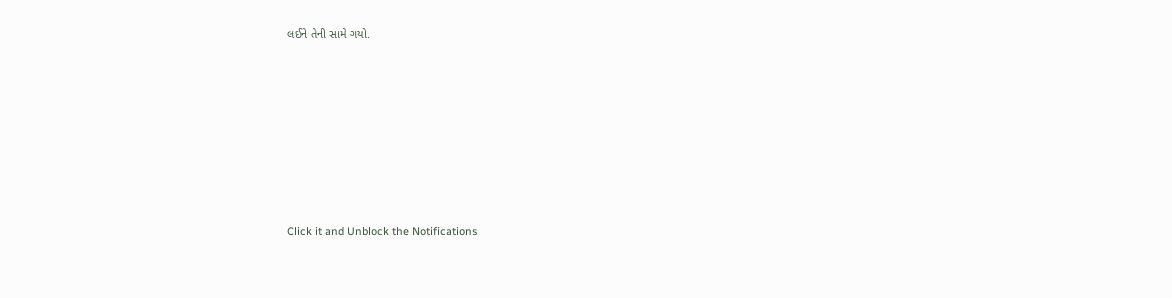લઈને તેની સામે ગયો.












Click it and Unblock the Notifications